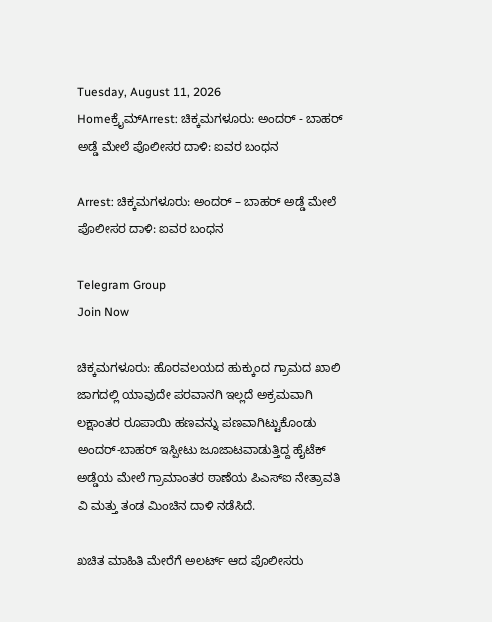Tuesday, August 11, 2026
Homeಕ್ರೈಮ್Arrest: ಚಿಕ್ಕಮಗಳೂರು: ಅಂದರ್‌ - ಬಾಹರ್‌ ಅಡ್ಡೆ ಮೇಲೆ ಪೊಲೀಸರ ದಾಳಿ: ಐವರ ಬಂಧನ

Arrest: ಚಿಕ್ಕಮಗಳೂರು: ಅಂದರ್‌ – ಬಾಹರ್‌ ಅಡ್ಡೆ ಮೇಲೆ ಪೊಲೀಸರ ದಾಳಿ: ಐವರ ಬಂಧನ

Telegram Group
Join Now

ಚಿಕ್ಕಮಗಳೂರು: ಹೊರವಲಯದ ಹುಕ್ಕುಂದ ಗ್ರಾಮದ ಖಾಲಿ ಜಾಗದಲ್ಲಿ ಯಾವುದೇ ಪರವಾನಗಿ ಇಲ್ಲದೆ ಅಕ್ರಮವಾಗಿ ಲಕ್ಷಾಂತರ ರೂಪಾಯಿ ಹಣವನ್ನು ಪಣವಾಗಿಟ್ಟುಕೊಂಡು ಅಂದರ್-ಬಾಹರ್ ಇಸ್ಪೀಟು ಜೂಜಾಟವಾಡುತ್ತಿದ್ದ ಹೈಟೆಕ್ ಅಡ್ಡೆಯ ಮೇಲೆ ಗ್ರಾಮಾಂತರ ಠಾಣೆಯ ಪಿಎಸ್‌ಐ ನೇತ್ರಾವತಿ ವಿ ಮತ್ತು ತಂಡ ಮಿಂಚಿನ ದಾಳಿ ನಡೆಸಿದೆ.

ಖಚಿತ ಮಾಹಿತಿ ಮೇರೆಗೆ ಅಲರ್ಟ್ ಆದ ಪೊಲೀಸರು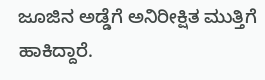ಜೂಜಿನ ಅಡ್ಡೆಗೆ ಅನಿರೀಕ್ಷಿತ ಮುತ್ತಿಗೆ ಹಾಕಿದ್ದಾರೆ.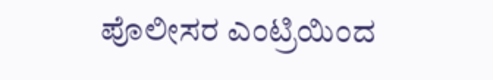ಪೊಲೀಸರ ಎಂಟ್ರಿಯಿಂದ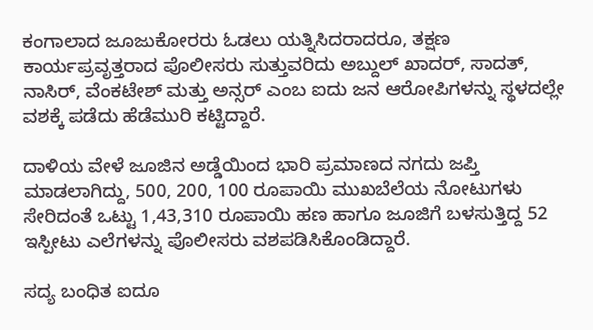ಕಂಗಾಲಾದ ಜೂಜುಕೋರರು ಓಡಲು ಯತ್ನಿಸಿದರಾದರೂ, ತಕ್ಷಣ ಕಾರ್ಯಪ್ರವೃತ್ತರಾದ ಪೊಲೀಸರು ಸುತ್ತುವರಿದು ಅಬ್ದುಲ್ ಖಾದರ್, ಸಾದತ್, ನಾಸಿರ್, ವೆಂಕಟೇಶ್ ಮತ್ತು ಅನ್ಸ‌ರ್ ಎಂಬ ಐದು ಜನ ಆರೋಪಿಗಳನ್ನು ಸ್ಥಳದಲ್ಲೇ ವಶಕ್ಕೆ ಪಡೆದು ಹೆಡೆಮುರಿ ಕಟ್ಟಿದ್ದಾರೆ.

ದಾಳಿಯ ವೇಳೆ ಜೂಜಿನ ಅಡ್ಡೆಯಿಂದ ಭಾರಿ ಪ್ರಮಾಣದ ನಗದು ಜಪ್ತಿ ಮಾಡಲಾಗಿದ್ದು, 500, 200, 100 ರೂಪಾಯಿ ಮುಖಬೆಲೆಯ ನೋಟುಗಳು ಸೇರಿದಂತೆ ಒಟ್ಟು 1,43,310 ರೂಪಾಯಿ ಹಣ ಹಾಗೂ ಜೂಜಿಗೆ ಬಳಸುತ್ತಿದ್ದ 52 ಇಸ್ಪೀಟು ಎಲೆಗಳನ್ನು ಪೊಲೀಸರು ವಶಪಡಿಸಿಕೊಂಡಿದ್ದಾರೆ.

ಸದ್ಯ ಬಂಧಿತ ಐದೂ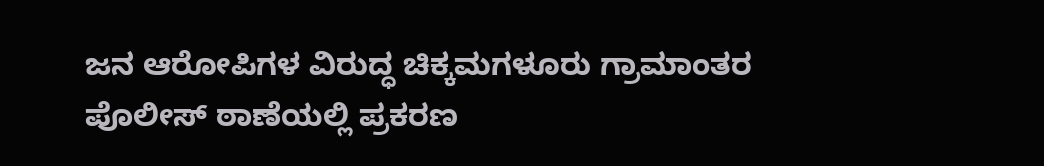ಜನ ಆರೋಪಿಗಳ ವಿರುದ್ಧ ಚಿಕ್ಕಮಗಳೂರು ಗ್ರಾಮಾಂತರ ಪೊಲೀಸ್ ಠಾಣೆಯಲ್ಲಿ ಪ್ರಕರಣ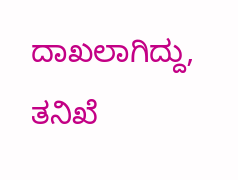ದಾಖಲಾಗಿದ್ದು, ತನಿಖೆ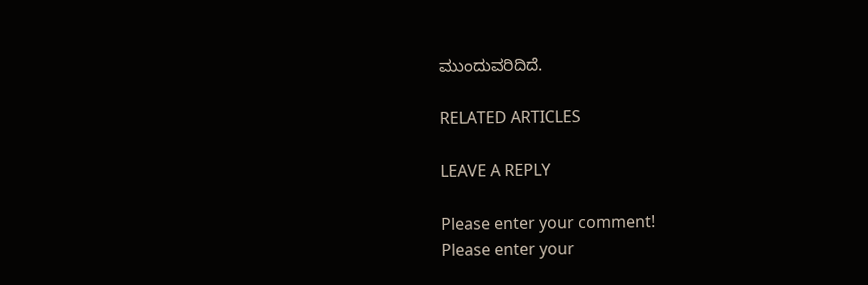ಮುಂದುವರಿದಿದೆ.

RELATED ARTICLES

LEAVE A REPLY

Please enter your comment!
Please enter your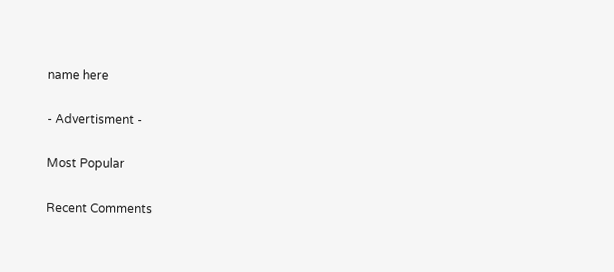name here

- Advertisment -

Most Popular

Recent Comments